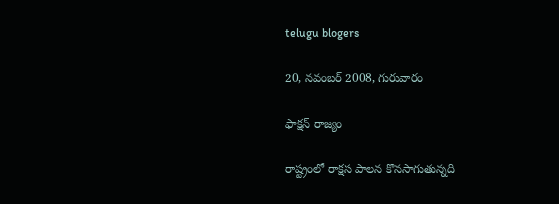telugu blogers

20, నవంబర్ 2008, గురువారం

ఫాక్షన్ రాజ్యం

రాష్ట్రంలో రాక్షస పాలన కొనసాగుతున్నది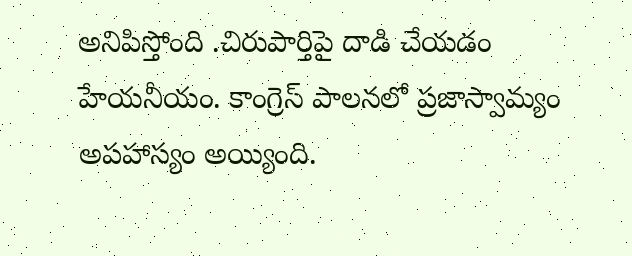అనిపిస్తోంది .చిరుపార్తిపై దాడి చేయడం హేయనీయం. కాంగ్రెస్ పాలనలో ప్రజాస్వామ్యం అపహాస్యం అయ్యింది.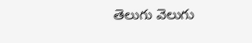తెలుగు వెలుగు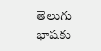తెలుగు భాషకు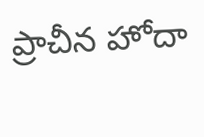ప్రాచీన హోదా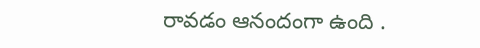రావడం ఆనందంగా ఉంది .